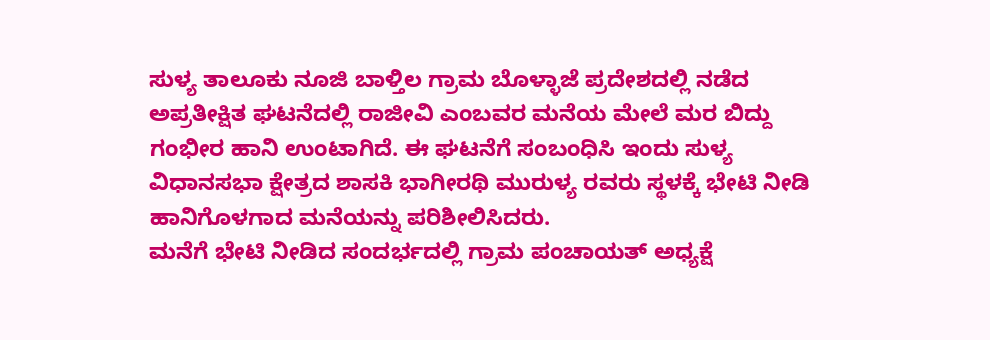ಸುಳ್ಯ ತಾಲೂಕು ನೂಜಿ ಬಾಳ್ತಿಲ ಗ್ರಾಮ ಬೊಳ್ಳಾಜೆ ಪ್ರದೇಶದಲ್ಲಿ ನಡೆದ ಅಪ್ರತೀಕ್ಷಿತ ಘಟನೆದಲ್ಲಿ ರಾಜೀವಿ ಎಂಬವರ ಮನೆಯ ಮೇಲೆ ಮರ ಬಿದ್ದು ಗಂಭೀರ ಹಾನಿ ಉಂಟಾಗಿದೆ. ಈ ಘಟನೆಗೆ ಸಂಬಂಧಿಸಿ ಇಂದು ಸುಳ್ಯ ವಿಧಾನಸಭಾ ಕ್ಷೇತ್ರದ ಶಾಸಕಿ ಭಾಗೀರಥಿ ಮುರುಳ್ಯ ರವರು ಸ್ಥಳಕ್ಕೆ ಭೇಟಿ ನೀಡಿ ಹಾನಿಗೊಳಗಾದ ಮನೆಯನ್ನು ಪರಿಶೀಲಿಸಿದರು.
ಮನೆಗೆ ಭೇಟಿ ನೀಡಿದ ಸಂದರ್ಭದಲ್ಲಿ ಗ್ರಾಮ ಪಂಚಾಯತ್ ಅಧ್ಯಕ್ಷೆ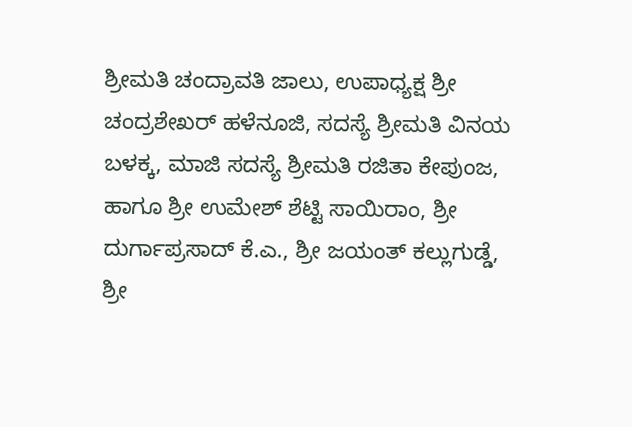ಶ್ರೀಮತಿ ಚಂದ್ರಾವತಿ ಜಾಲು, ಉಪಾಧ್ಯಕ್ಷ ಶ್ರೀ ಚಂದ್ರಶೇಖರ್ ಹಳೆನೂಜಿ, ಸದಸ್ಯೆ ಶ್ರೀಮತಿ ವಿನಯ ಬಳಕ್ಕ, ಮಾಜಿ ಸದಸ್ಯೆ ಶ್ರೀಮತಿ ರಜಿತಾ ಕೇಪುಂಜ, ಹಾಗೂ ಶ್ರೀ ಉಮೇಶ್ ಶೆಟ್ಟಿ ಸಾಯಿರಾಂ, ಶ್ರೀ ದುರ್ಗಾಪ್ರಸಾದ್ ಕೆ.ಎ., ಶ್ರೀ ಜಯಂತ್ ಕಲ್ಲುಗುಡ್ಡೆ, ಶ್ರೀ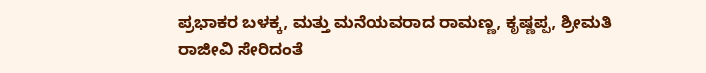ಪ್ರಭಾಕರ ಬಳಕ್ಕ, ಮತ್ತು ಮನೆಯವರಾದ ರಾಮಣ್ಣ, ಕೃಷ್ಣಪ್ಪ, ಶ್ರೀಮತಿ ರಾಜೀವಿ ಸೇರಿದಂತೆ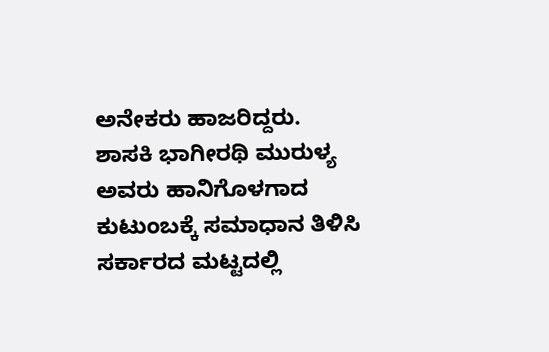ಅನೇಕರು ಹಾಜರಿದ್ದರು.
ಶಾಸಕಿ ಭಾಗೀರಥಿ ಮುರುಳ್ಯ ಅವರು ಹಾನಿಗೊಳಗಾದ ಕುಟುಂಬಕ್ಕೆ ಸಮಾಧಾನ ತಿಳಿಸಿ ಸರ್ಕಾರದ ಮಟ್ಟದಲ್ಲಿ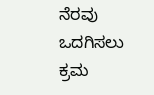ನೆರವು ಒದಗಿಸಲು ಕ್ರಮ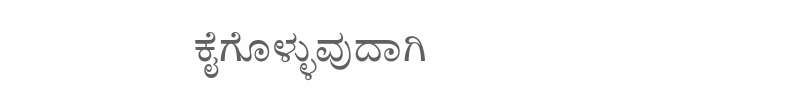ಕೈಗೊಳ್ಳುವುದಾಗಿ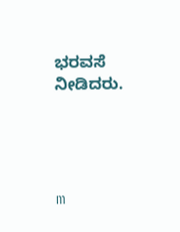ಭರವಸೆ ನೀಡಿದರು.




m